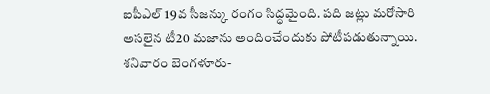ఐపీఎల్ 19వ సీజన్కు రంగం సిద్ధమైంది. పది జట్లు మరోసారి అసలైన టీ20 మజాను అందించేందుకు పోటీపడుతున్నాయి. శనివారం బెంగళూరు-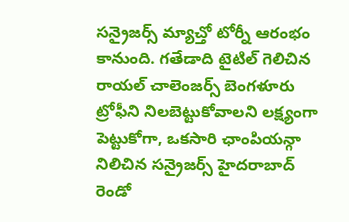సన్రైజర్స్ మ్యాచ్తో టోర్నీ ఆరంభం కానుంది. గతేడాది టైటిల్ గెలిచిన రాయల్ చాలెంజర్స్ బెంగళూరు ట్రోఫీని నిలబెట్టుకోవాలని లక్ష్యంగా పెట్టుకోగా, ఒకసారి ఛాంపియన్గా నిలిచిన సన్రైజర్స్ హైదరాబాద్ రెండో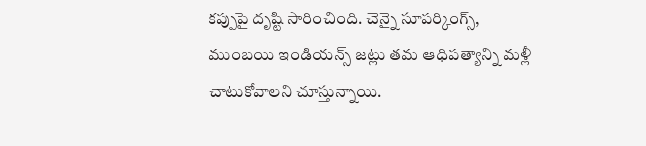కప్పుపై దృష్టి సారించింది. చెన్నై సూపర్కింగ్స్, ముంబయి ఇండియన్స్ జట్లు తమ ఆధిపత్యాన్ని మళ్లీ చాటుకోవాలని చూస్తున్నాయి.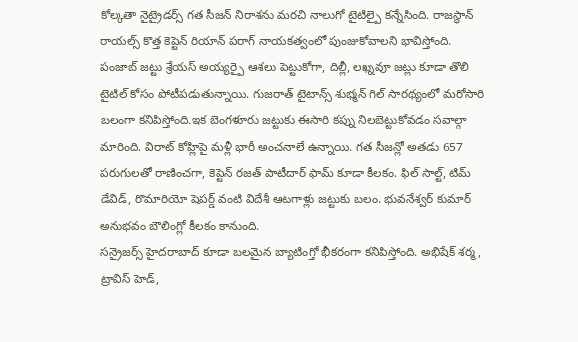కోల్కతా నైట్రైడర్స్ గత సీజన్ నిరాశను మరచి నాలుగో టైటిల్పై కన్నేసింది. రాజస్థాన్ రాయల్స్ కొత్త కెప్టెన్ రియాన్ పరాగ్ నాయకత్వంలో పుంజుకోవాలని భావిస్తోంది. పంజాబ్ జట్టు శ్రేయస్ అయ్యర్పై ఆశలు పెట్టుకోగా, దిల్లీ, లఖ్నవూ జట్లు కూడా తొలి టైటిల్ కోసం పోటీపడుతున్నాయి. గుజరాత్ టైటాన్స్ శుభ్మన్ గిల్ సారథ్యంలో మరోసారి బలంగా కనిపిస్తోంది.ఇక బెంగళూరు జట్టుకు ఈసారి కప్ను నిలబెట్టుకోవడం సవాల్గా మారింది. విరాట్ కోహ్లిపై మళ్లీ భారీ అంచనాలే ఉన్నాయి. గత సీజన్లో అతడు 657 పరుగులతో రాణించగా, కెప్టెన్ రజత్ పాటీదార్ ఫామ్ కూడా కీలకం. ఫిల్ సాల్ట్, టిమ్ డేవిడ్, రొమారియో షెపర్డ్ వంటి విదేశీ ఆటగాళ్లు జట్టుకు బలం. భువనేశ్వర్ కుమార్ అనుభవం బౌలింగ్లో కీలకం కానుంది.
సన్రైజర్స్ హైదరాబాద్ కూడా బలమైన బ్యాటింగ్తో భీకరంగా కనిపిస్తోంది. అభిషేక్ శర్మ, ట్రావిస్ హెడ్,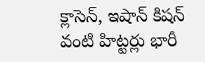క్లాసెన్, ఇషాన్ కిషన్ వంటి హిట్టర్లు భారీ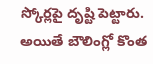స్కోర్లపై దృష్టి పెట్టారు. అయితే బౌలింగ్లో కొంత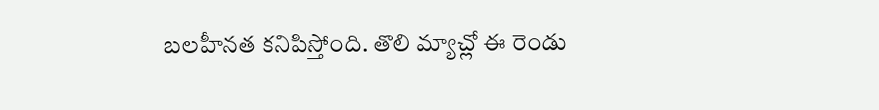బలహీనత కనిపిస్తోంది. తొలి మ్యాచ్లో ఈ రెండు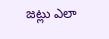జట్లు ఎలా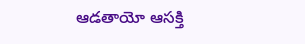ఆడతాయో ఆసక్తి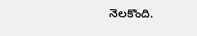నెలకొంది.